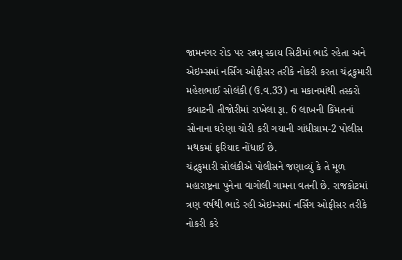જામનગર રોડ પર રત્નમ્ સ્કાય સિટીમાં ભાડે રહેતા અને એઇમ્સમાં નર્સિંગ ઓફીસર તરીકે નોકરી કરતા ચંદ્રકુમારી મહેશભાઈ સોલંકી (ઉ.વ.33) ના મકાનમાંથી તસ્કરો કબાટની તીજોરીમાં રાખેલા રૂા. 6 લાખની કિંમતનાં સોનાના ઘરેણા ચોરી કરી ગયાની ગાંધીગ્રામ-2 પોલીસ મથકમાં ફરિયાદ નોંધાઈ છે.
ચંદ્રકુમારી સોલંકીએ પોલીસને જણાવ્યું કે તે મૂળ મહારાષ્ટ્રના પુનેના વાગોલી ગામના વતની છે. રાજકોટમાં ત્રણ વર્ષથી ભાડે રહી એઇમ્સમાં નર્સિંગ ઓફીસર તરીકે નોકરી કરે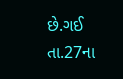છે.ગઈ તા.27ના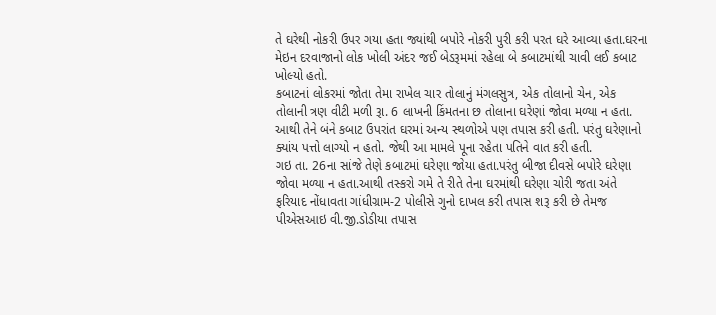તે ઘરેથી નોકરી ઉપર ગયા હતા જ્યાંથી બપોરે નોકરી પુરી કરી પરત ઘરે આવ્યા હતા.ઘરના મેઇન દરવાજાનો લોક ખોલી અંદર જઈ બેડરૂમમાં રહેલા બે કબાટમાંથી ચાવી લઈ કબાટ ખોલ્યો હતો.
કબાટનાં લોકરમાં જોતા તેમા રાખેલ ચાર તોલાનું મંગલસુત્ર, એક તોલાનો ચેન, એક તોલાની ત્રણ વીટી મળી રૂા. 6 લાખની કિંમતના છ તોલાના ઘરેણાં જોવા મળ્યા ન હતા. આથી તેને બંને કબાટ ઉપરાંત ઘરમાં અન્ય સ્થળોએ પણ તપાસ કરી હતી. પરંતુ ઘરેણાનો ક્યાંય પત્તો લાગ્યો ન હતો. જેથી આ મામલે પૂના રહેતા પતિને વાત કરી હતી.
ગઇ તા. 26ના સાંજે તેણે કબાટમાં ઘરેણા જોયા હતા.પરંતુ બીજા દીવસે બપોરે ઘરેણા જોવા મળ્યા ન હતા.આથી તસ્કરો ગમે તે રીતે તેના ઘરમાંથી ઘરેણા ચોરી જતા અંતે ફરિયાદ નોંધાવતા ગાંધીગ્રામ-2 પોલીસે ગુનો દાખલ કરી તપાસ શરૂ કરી છે તેમજ પીએસઆઇ વી.જી.ડોડીયા તપાસ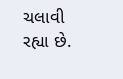ચલાવી રહ્યા છે.